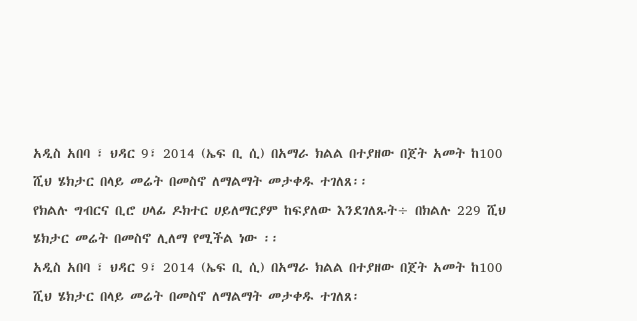አዲስ አበባ ፣ ህዳር 9፣ 2014 (ኤፍ ቢ ሲ) በአማራ ክልል በተያዘው በጀት አመት ከ100 ሺህ ሄክታር በላይ መሬት በመስኖ ለማልማት መታቀዱ ተገለጸ፡፡
የክልሉ ግብርና ቢሮ ሀላፊ ዶክተር ሀይለማርያም ከፍያለው እንደገለጹት÷ በክልሉ 229 ሺህ ሄክታር መሬት በመስኖ ሊለማ የሚችል ነው ፡፡
አዲስ አበባ ፣ ህዳር 9፣ 2014 (ኤፍ ቢ ሲ) በአማራ ክልል በተያዘው በጀት አመት ከ100 ሺህ ሄክታር በላይ መሬት በመስኖ ለማልማት መታቀዱ ተገለጸ፡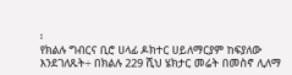፡
የክልሉ ግብርና ቢሮ ሀላፊ ዶክተር ሀይለማርያም ከፍያለው እንደገለጹት÷ በክልሉ 229 ሺህ ሄክታር መሬት በመስኖ ሊለማ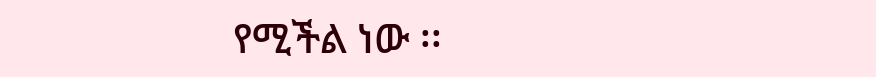የሚችል ነው ፡፡